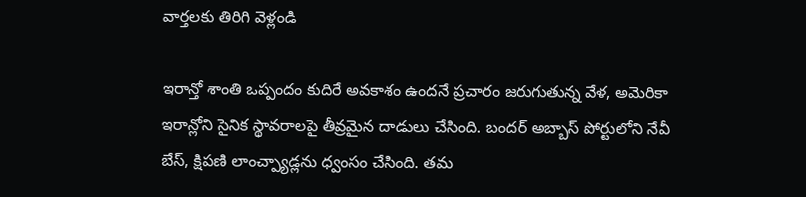వార్తలకు తిరిగి వెళ్లండి

ఇరాన్తో శాంతి ఒప్పందం కుదిరే అవకాశం ఉందనే ప్రచారం జరుగుతున్న వేళ, అమెరికా ఇరాన్లోని సైనిక స్థావరాలపై తీవ్రమైన దాడులు చేసింది. బందర్ అబ్బాస్ పోర్టులోని నేవీ బేస్, క్షిపణి లాంచ్ప్యాడ్లను ధ్వంసం చేసింది. తమ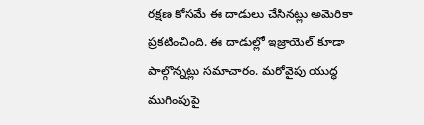రక్షణ కోసమే ఈ దాడులు చేసినట్లు అమెరికా ప్రకటించింది. ఈ దాడుల్లో ఇజ్రాయెల్ కూడా పాల్గొన్నట్లు సమాచారం. మరోవైపు యుద్ధ ముగింపుపై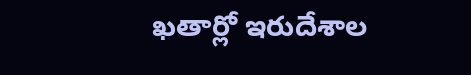ఖతార్లో ఇరుదేశాల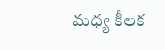మధ్య కీలక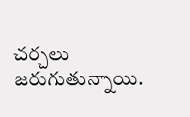చర్చలు జరుగుతున్నాయి.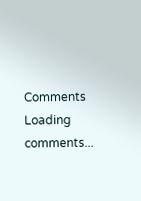Comments
Loading comments...